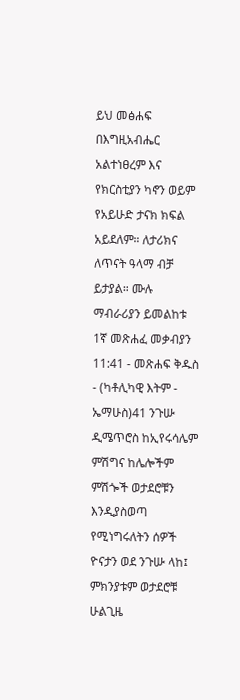ይህ መፅሐፍ በእግዚአብሔር አልተነፀረም እና የክርስቲያን ካኖን ወይም የአይሁድ ታናክ ክፍል አይደለም። ለታሪክና ለጥናት ዓላማ ብቻ ይታያል። ሙሉ ማብራሪያን ይመልከቱ 1ኛ መጽሐፈ መቃብያን 11:41 - መጽሐፍ ቅዱስ - (ካቶሊካዊ እትም - ኤማሁስ)41 ንጉሡ ዲሜጥሮስ ከኢየሩሳሌም ምሽግና ከሌሎችም ምሽጐች ወታደሮቹን እንዲያስወጣ የሚነግሩለትን ሰዎች ዮናታን ወደ ንጉሡ ላከ፤ ምክንያቱም ወታደሮቹ ሁልጊዜ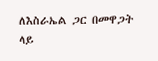ለእስራኤል ጋር በመዋጋት ላይ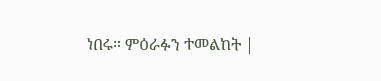ነበሩ። ምዕራፉን ተመልከት |